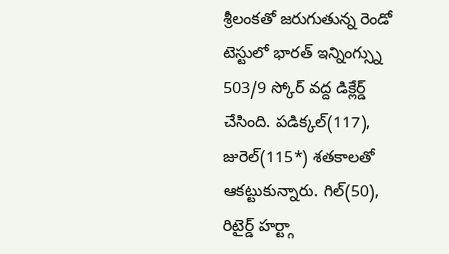శ్రీలంకతో జరుగుతున్న రెండో టెస్టులో భారత్ ఇన్నింగ్స్ను 503/9 స్కోర్ వద్ద డిక్లేర్డ్ చేసింది. పడిక్కల్(117), జురెల్(115*) శతకాలతో ఆకట్టుకున్నారు. గిల్(50), రిటైర్డ్ హర్ట్గా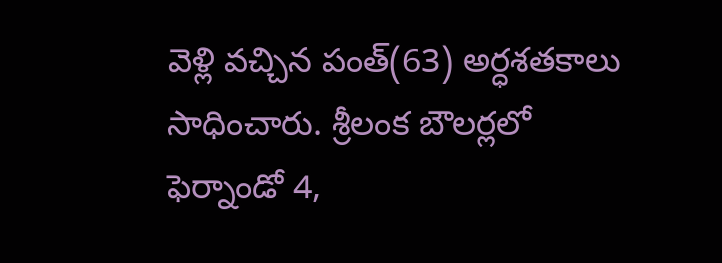వెళ్లి వచ్చిన పంత్(63) అర్ధశతకాలు సాధించారు. శ్రీలంక బౌలర్లలో ఫెర్నాండో 4,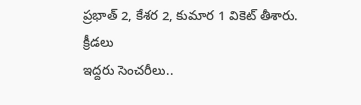ప్రభాత్ 2, కేశర 2, కుమార 1 వికెట్ తీశారు.
క్రీడలు
ఇద్దరు సెంచరీలు..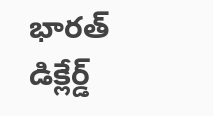భారత్ డిక్లేర్డ్